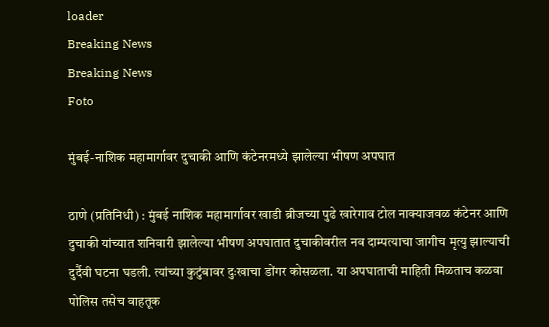loader
Breaking News
Breaking News
Foto

मुंबई-नाशिक महामार्गावर दुचाकी आणि कंटेनरमध्ये झालेल्या भीषण अपघात

ठाणे (प्रतिनिधी) : मुंबई नाशिक महामार्गावर खाडी ब्रीजच्या पुढे खारेगाव टोल नाक्याजवळ कंटेनर आणि दुचाकी यांच्यात शनिवारी झालेल्या भीषण अपघातात दुचाकीवरील नव दाम्पत्याचा जागीच मृत्यु झाल्याची दुर्दैवी घटना घडली. त्यांच्या कुटुंबावर दुःखाचा डोंगर कोसळला. या अपघाताची माहिती मिळताच कळवा पोलिस तसेच वाहतूक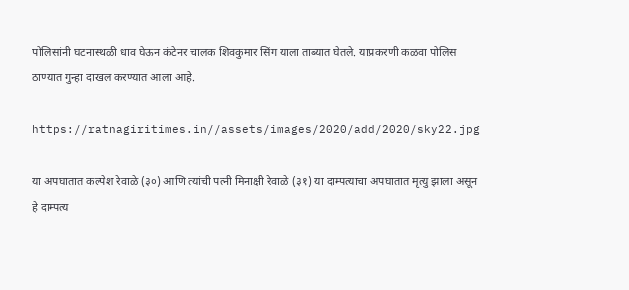पोलिसांनी घटनास्थळी धाव घेऊन कंटेनर चालक शिवकुमार सिंग याला ताब्यात घेतले. याप्रकरणी कळवा पोलिस ठाण्यात गुन्हा दाखल करण्यात आला आहे.

https://ratnagiritimes.in//assets/images/2020/add/2020/sky22.jpg

या अपघातात कल्पेश रेवाळे (३०) आणि त्यांची पत्नी मिनाक्षी रेवाळे (३१) या दाम्पत्याचा अपघातात मृत्यु झाला असून हे दाम्पत्य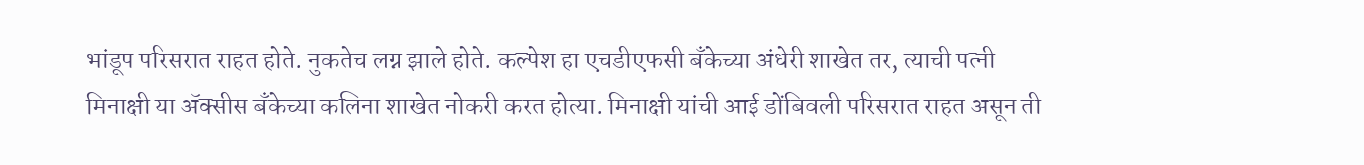भांडूप परिसरात राहत होते. नुकतेच लग्न झाले होते. कल्पेश हा एचडीएफसी बँकेच्या अंधेरी शाखेत तर, त्याची पत्नी मिनाक्षी या ॲक्सीस बँकेच्या कलिना शाखेत नोकरी करत होत्या. मिनाक्षी यांची आई डोंबिवली परिसरात राहत असून ती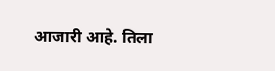आजारी आहे. तिला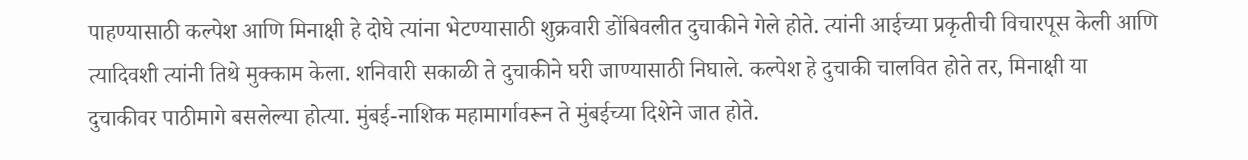पाहण्यासाठी कल्पेश आणि मिनाक्षी हे दोघे त्यांना भेटण्यासाठी शुक्रवारी डोंबिवलीत दुचाकीने गेले होते. त्यांनी आईच्या प्रकृतीची विचारपूस केली आणि त्यादिवशी त्यांनी तिथे मुक्काम केला. शनिवारी सकाळी ते दुचाकीने घरी जाण्यासाठी निघाले. कल्पेश हे दुचाकी चालवित होते तर, मिनाक्षी या दुचाकीवर पाठीमागे बसलेल्या होत्या. मुंबई-नाशिक महामार्गावरून ते मुंबईच्या दिशेने जात होते.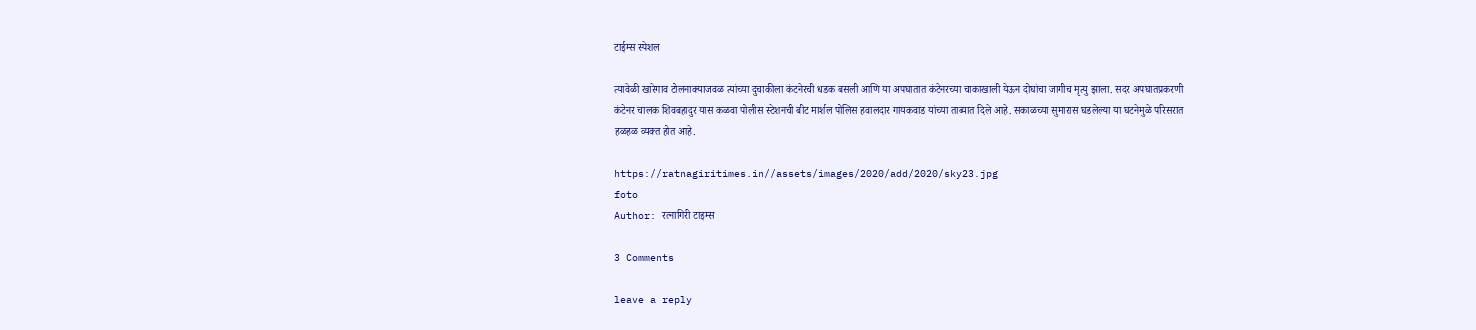टाईम्स स्पेशल

त्यावेळी खारेगाव टोलनाक्याजवळ त्यांच्या दुचाकीला कंटनेरची धडक बसली आणि या अपघातात कंटेनरच्या चाकाखाली येऊन दोघांचा जागीच मृत्यु झाला. सदर अपघातप्रकरणी कंटेनर चालक शिवबहादुर यास कळवा पोलीस स्टेशनची बीट मार्शल पोलिस हवालदार गायकवाड यांच्या ताब्यात दिले आहे. सकाळच्या सुमारास घडलेल्या या घटनेमुळे परिसरात हळहळ व्यक्त होत आहे.

https://ratnagiritimes.in//assets/images/2020/add/2020/sky23.jpg
foto
Author: रत्नागिरी टाइम्स

3 Comments

leave a reply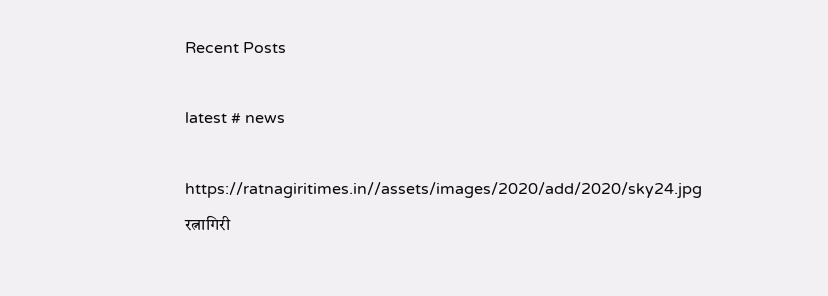Recent Posts

latest # news

https://ratnagiritimes.in//assets/images/2020/add/2020/sky24.jpg
रत्नागिरी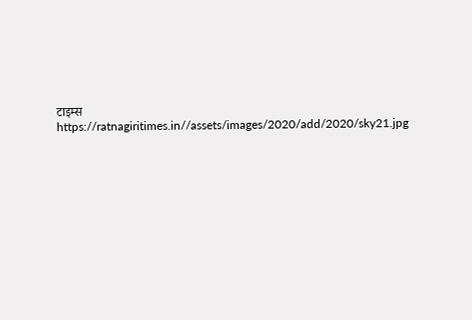टाइम्स
https://ratnagiritimes.in//assets/images/2020/add/2020/sky21.jpg